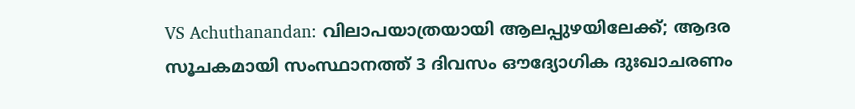VS Achuthanandan: വിലാപയാത്രയായി ആലപ്പുഴയിലേക്ക്; ആദര സൂചകമായി സംസ്ഥാനത്ത് 3 ദിവസം ഔദ്യോഗിക ദുഃഖാചരണം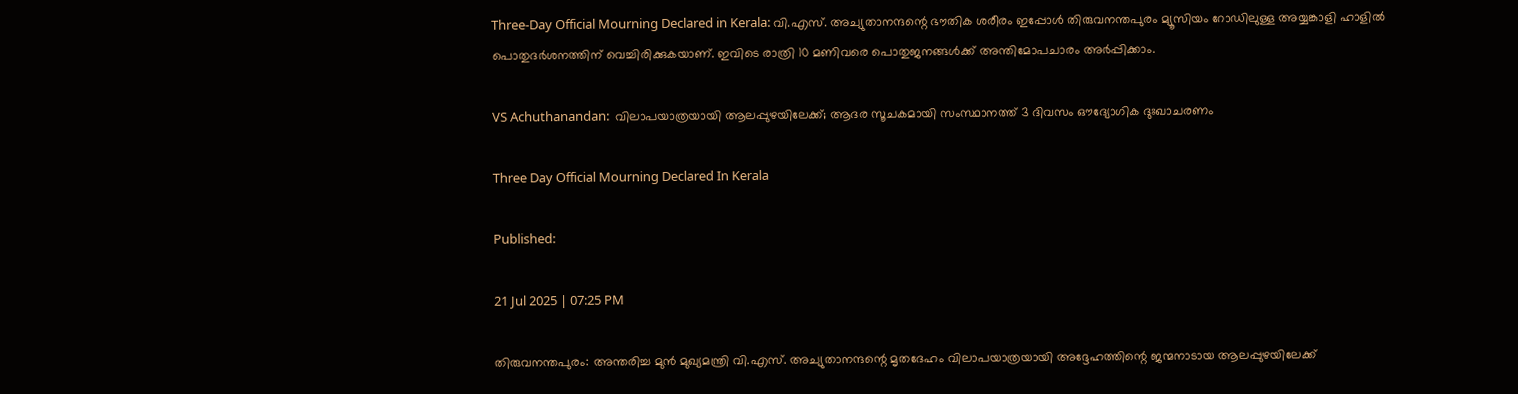Three-Day Official Mourning Declared in Kerala: വി.എസ്. അച്യുതാനന്ദന്റെ ഭൗതിക ശരീരം ഇപ്പോൾ തിരുവനന്തപുരം മ്യൂസിയം റോഡിലുള്ള അയ്യങ്കാളി ഹാളിൽ പൊതുദർശനത്തിന് വെച്ചിരിക്കുകയാണ്. ഇവിടെ രാത്രി 10 മണിവരെ പൊതുജനങ്ങൾക്ക് അന്തിമോപചാരം അർപ്പിക്കാം.

VS Achuthanandan:  വിലാപയാത്രയായി ആലപ്പുഴയിലേക്ക്; ആദര സൂചകമായി സംസ്ഥാനത്ത് 3 ദിവസം ഔദ്യോഗിക ദുഃഖാചരണം

Three Day Official Mourning Declared In Kerala

Published:

21 Jul 2025 | 07:25 PM

തിരുവനന്തപുരം: അന്തരിച്ച മുൻ മുഖ്യമന്ത്രി വി.എസ്. അച്യുതാനന്ദന്റെ മൃതദേഹം വിലാപയാത്രയായി അദ്ദേഹത്തിന്റെ ജന്മനാടായ ആലപ്പുഴയിലേക്ക്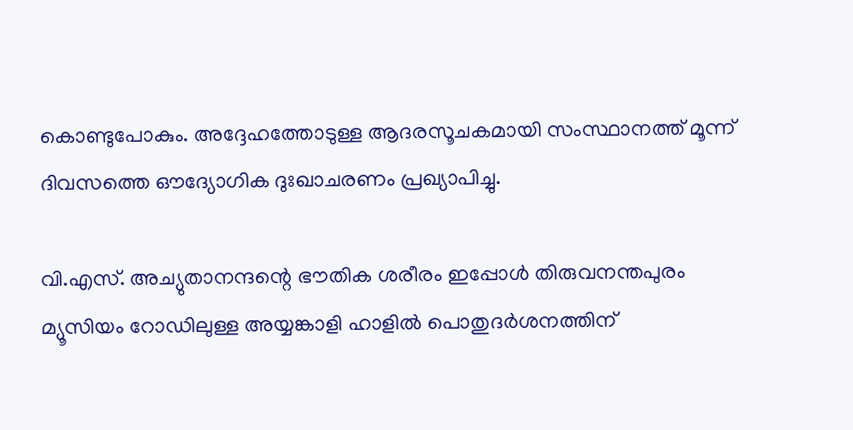കൊണ്ടുപോകും. അദ്ദേഹത്തോടുള്ള ആദരസൂചകമായി സംസ്ഥാനത്ത് മൂന്ന് ദിവസത്തെ ഔദ്യോഗിക ദുഃഖാചരണം പ്രഖ്യാപിച്ചു.

വി.എസ്. അച്യുതാനന്ദന്റെ ഭൗതിക ശരീരം ഇപ്പോൾ തിരുവനന്തപുരം മ്യൂസിയം റോഡിലുള്ള അയ്യങ്കാളി ഹാളിൽ പൊതുദർശനത്തിന്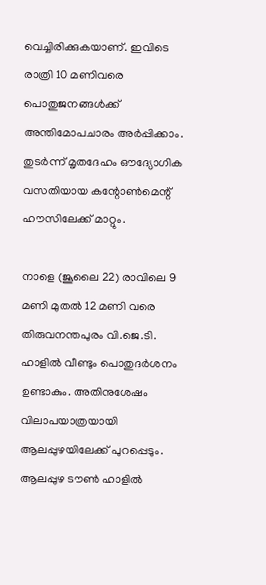വെച്ചിരിക്കുകയാണ്. ഇവിടെ രാത്രി 10 മണിവരെ പൊതുജനങ്ങൾക്ക് അന്തിമോപചാരം അർപ്പിക്കാം. തുടർന്ന് മൃതദേഹം ഔദ്യോഗിക വസതിയായ കന്റോൺമെന്റ് ഹൗസിലേക്ക് മാറ്റും.

നാളെ (ജൂലൈ 22) രാവിലെ 9 മണി മുതൽ 12 മണി വരെ തിരുവനന്തപുരം വി.ജെ.ടി. ഹാളിൽ വീണ്ടും പൊതുദർശനം ഉണ്ടാകും. അതിനുശേഷം വിലാപയാത്രയായി ആലപ്പുഴയിലേക്ക് പുറപ്പെടും. ആലപ്പുഴ ടൗൺ ഹാളിൽ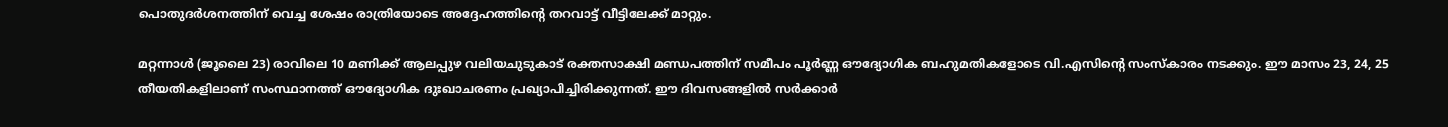പൊതുദർശനത്തിന് വെച്ച ശേഷം രാത്രിയോടെ അദ്ദേഹത്തിന്റെ തറവാട്ട് വീട്ടിലേക്ക് മാറ്റും.

മറ്റന്നാൾ (ജൂലൈ 23) രാവിലെ 10 മണിക്ക് ആലപ്പുഴ വലിയചുടുകാട് രക്തസാക്ഷി മണ്ഡപത്തിന് സമീപം പൂർണ്ണ ഔദ്യോഗിക ബഹുമതികളോടെ വി.എസിന്റെ സംസ്കാരം നടക്കും. ഈ മാസം 23, 24, 25 തീയതികളിലാണ് സംസ്ഥാനത്ത് ഔദ്യോഗിക ദുഃഖാചരണം പ്രഖ്യാപിച്ചിരിക്കുന്നത്. ഈ ദിവസങ്ങളിൽ സർക്കാർ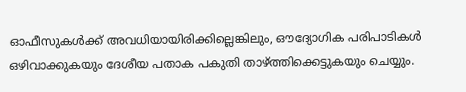ഓഫീസുകൾക്ക് അവധിയായിരിക്കില്ലെങ്കിലും, ഔദ്യോഗിക പരിപാടികൾ ഒഴിവാക്കുകയും ദേശീയ പതാക പകുതി താഴ്ത്തിക്കെട്ടുകയും ചെയ്യും.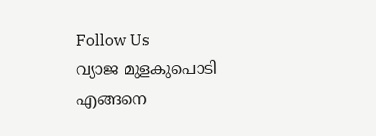Follow Us
വ്യാജ മുളകുപൊടി എങ്ങനെ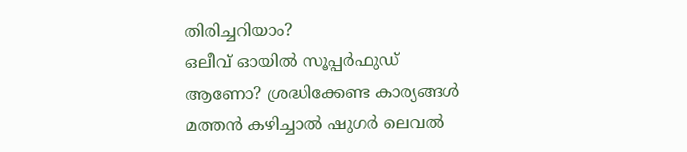തിരിച്ചറിയാം?
ഒലീവ് ഓയിൽ സൂപ്പർഫുഡ് ആണോ? ശ്രദ്ധിക്കേണ്ട കാര്യങ്ങൾ
മത്തന്‍ കഴിച്ചാല്‍ ഷുഗര്‍ ലെവല്‍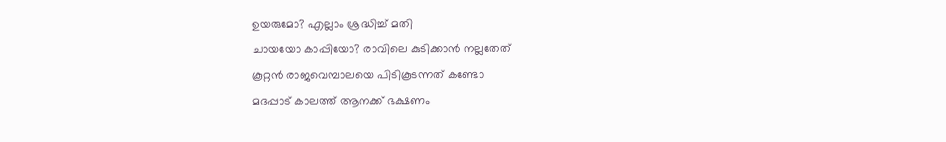ഉയരുമോ? എല്ലാം ശ്രദ്ധിച്ച് മതി
ചായയോ കാപ്പിയോ? രാവിലെ കുടിക്കാൻ നല്ലതേത്
കൂറ്റൻ രാജവെമ്പാലയെ പിടികൂടന്നത് കണ്ടോ
മദപ്പാട് കാലത്ത് ആനക്ക് ഭക്ഷണം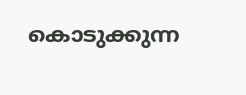കൊടുക്കുന്ന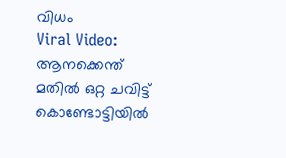വിധം
Viral Video: ആനക്കെന്ത് മതിൽ ഒറ്റ ചവിട്ട്
കൊണ്ടോട്ടിയിൽ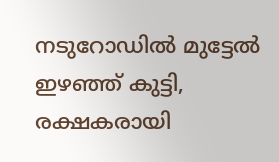നടുറോഡിൽ മുട്ടേൽ ഇഴഞ്ഞ് കുട്ടി, രക്ഷകരായി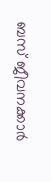ബസ് ജീവനക്കാർ